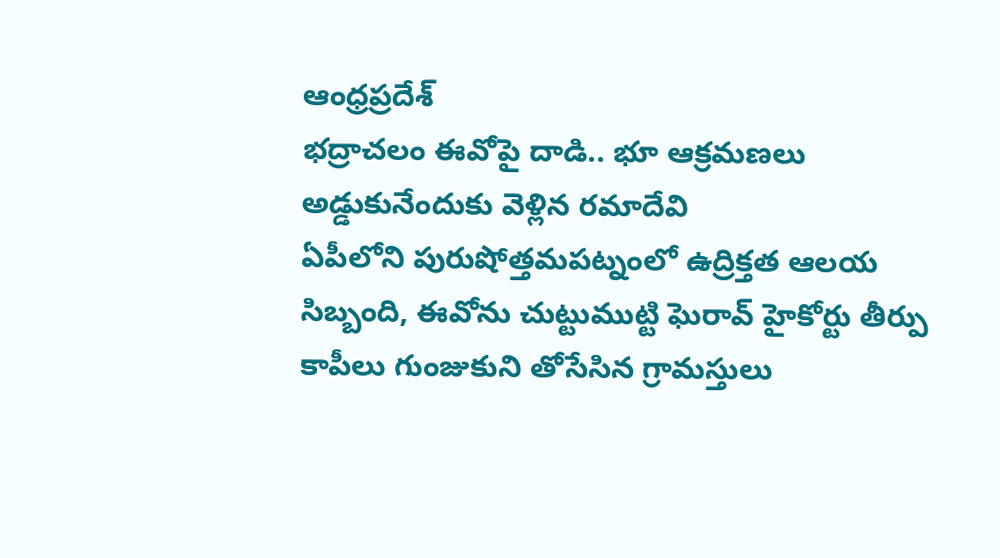ఆంధ్రప్రదేశ్
భద్రాచలం ఈవోపై దాడి.. భూ ఆక్రమణలు అడ్డుకునేందుకు వెళ్లిన రమాదేవి
ఏపీలోని పురుషోత్తమపట్నంలో ఉద్రిక్తత ఆలయ సిబ్బంది, ఈవోను చుట్టుముట్టి ఘెరావ్ హైకోర్టు తీర్పు కాపీలు గుంజుకుని తోసేసిన గ్రామస్తులు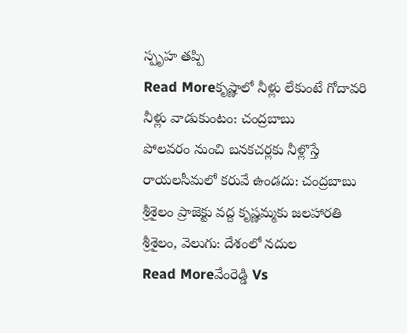స్పృహ తప్పి
Read Moreకృష్ణాలో నీళ్లు లేకుంటే గోదావరి నీళ్లు వాడుకుంటం: చంద్రబాబు
పోలవరం నుంచి బనకచర్లకు నీళ్లొస్తే రాయలసీమలో కరువే ఉండదు: చంద్రబాబు శ్రీశైలం ప్రాజెక్టు వద్ద కృష్ణమ్మకు జలహారతి శ్రీశైలం, వెలుగు: దేశంలో నదుల
Read Moreవేంరెడ్డి Vs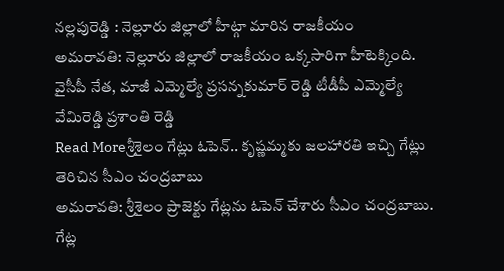నల్లపురెడ్డి : నెల్లూరు జిల్లాలో హీట్గా మారిన రాజకీయం
అమరావతి: నెల్లూరు జిల్లాలో రాజకీయం ఒక్కసారిగా హీటెక్కింది. వైసీపీ నేత, మాజీ ఎమ్మెల్యే ప్రసన్నకుమార్ రెడ్డి టీడీపీ ఎమ్మెల్యే వేమిరెడ్డి ప్రశాంతి రెడ్డి
Read Moreశ్రీశైలం గేట్లు ఓపెన్.. కృష్ణమ్మకు జలహారతి ఇచ్చి గేట్లు తెరిచిన సీఎం చంద్రబాబు
అమరావతి: శ్రీశైలం ప్రాజెక్టు గేట్లను ఓపెన్ చేశారు సీఎం చంద్రబాబు. గేట్ల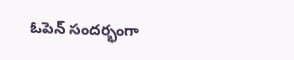ఓపెన్ సందర్భంగా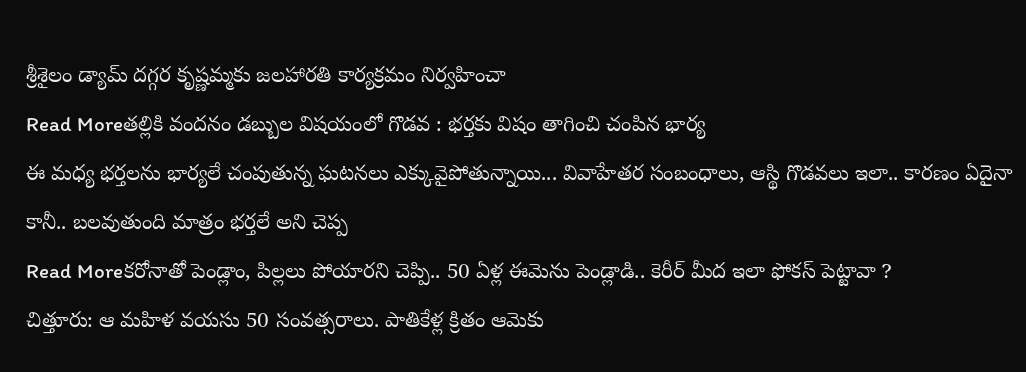శ్రీశైలం డ్యామ్ దగ్గర కృష్ణమ్మకు జలహారతి కార్యక్రమం నిర్వహించా
Read Moreతల్లికి వందనం డబ్బుల విషయంలో గొడవ : భర్తకు విషం తాగించి చంపిన భార్య
ఈ మధ్య భర్తలను భార్యలే చంపుతున్న ఘటనలు ఎక్కువైపోతున్నాయి... వివాహేతర సంబంధాలు, ఆస్థి గొడవలు ఇలా.. కారణం ఏదైనా కానీ.. బలవుతుంది మాత్రం భర్తలే అని చెప్ప
Read Moreకరోనాతో పెండ్లాం, పిల్లలు పోయారని చెప్పి.. 50 ఏళ్ల ఈమెను పెండ్లాడి.. కెరీర్ మీద ఇలా ఫోకస్ పెట్టావా ?
చిత్తూరు: ఆ మహిళ వయసు 50 సంవత్సరాలు. పాతికేళ్ల క్రితం ఆమెకు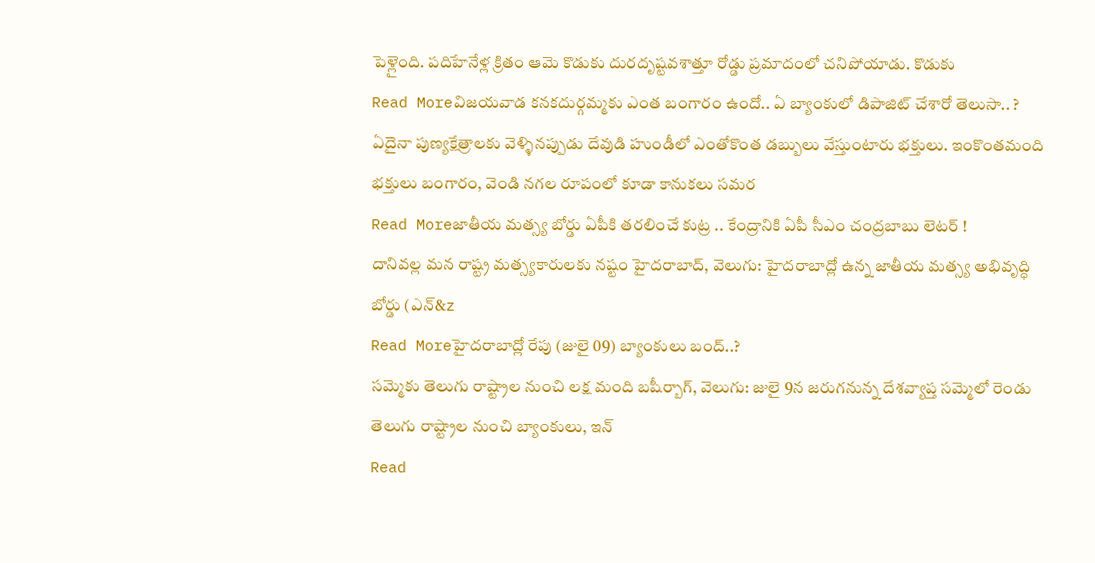పెళ్లైంది. పదిహేనేళ్ల క్రితం ఆమె కొడుకు దురదృష్టవశాత్తూ రోడ్డు ప్రమాదంలో చనిపోయాడు. కొడుకు
Read Moreవిజయవాడ కనకదుర్గమ్మకు ఎంత బంగారం ఉందో.. ఏ బ్యాంకులో డిపాజిట్ చేశారో తెలుసా.. ?
ఏదైనా పుణ్యక్షేత్రాలకు వెళ్ళినప్పుడు దేవుడి హుండీలో ఎంతోకొంత డబ్బులు వేస్తుంటారు భక్తులు. ఇంకొంతమంది భక్తులు బంగారం, వెండి నగల రూపంలో కూడా కానుకలు సమర
Read Moreజాతీయ మత్స్య బోర్డు ఏపీకి తరలించే కుట్ర .. కేంద్రానికి ఏపీ సీఎం చంద్రబాబు లెటర్ !
దానివల్ల మన రాష్ట్ర మత్స్యకారులకు నష్టం హైదరాబాద్, వెలుగు: హైదరాబాద్లో ఉన్న జాతీయ మత్స్య అభివృద్ధి బోర్డు (ఎన్&z
Read Moreహైదరాబాద్లో రేపు (జులై 09) బ్యాంకులు బంద్..?
సమ్మెకు తెలుగు రాష్ట్రాల నుంచి లక్ష మంది బషీర్బాగ్, వెలుగు: జులై 9న జరుగనున్న దేశవ్యాప్త సమ్మెలో రెండు తెలుగు రాష్ట్రాల నుంచి బ్యాంకులు, ఇన్
Read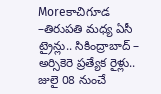Moreకాచిగూడ –తిరుపతి మధ్య ఏసీ ట్రైన్లు.. సికింద్రాబాద్ – అర్సికెరె ప్రత్యేక రైళ్లు.. జులై 08 నుంచే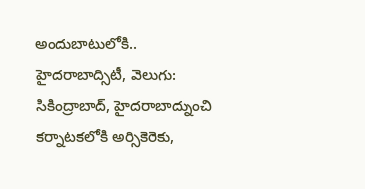అందుబాటులోకి..
హైదరాబాద్సిటీ, వెలుగు: సికింద్రాబాద్, హైదరాబాద్నుంచి కర్నాటకలోకి అర్సికెరెకు,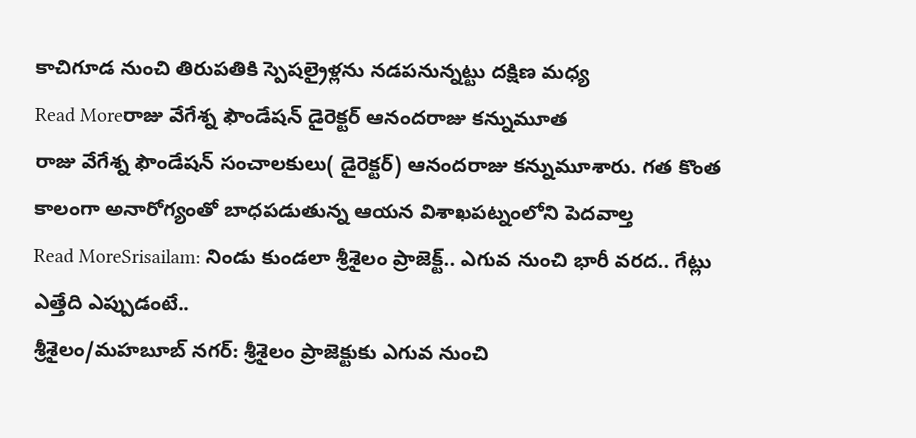కాచిగూడ నుంచి తిరుపతికి స్పెషల్రైళ్లను నడపనున్నట్టు దక్షిణ మధ్య
Read Moreరాజు వేగేశ్న ఫౌండేషన్ డైరెక్టర్ ఆనందరాజు కన్నుమూత
రాజు వేగేశ్న ఫౌండేషన్ సంచాలకులు( డైరెక్టర్) ఆనందరాజు కన్నుమూశారు. గత కొంత కాలంగా అనారోగ్యంతో బాధపడుతున్న ఆయన విశాఖపట్నంలోని పెదవాల్త
Read MoreSrisailam: నిండు కుండలా శ్రీశైలం ప్రాజెక్ట్.. ఎగువ నుంచి భారీ వరద.. గేట్లు ఎత్తేది ఎప్పుడంటే..
శ్రీశైలం/మహబూబ్ నగర్: శ్రీశైలం ప్రాజెక్టుకు ఎగువ నుంచి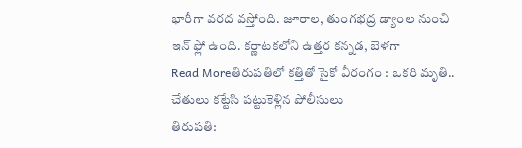భారీగా వరద వస్తోంది. జూరాల, తుంగభద్ర డ్యాంల నుంచి ఇన్ ఫ్లో ఉంది. కర్ణాటకలోని ఉత్తర కన్నడ, బెళగా
Read Moreతిరుపతిలో కత్తితో సైకో వీరంగం : ఒకరి మృతి.. చేతులు కట్టేసి పట్టుకెళ్లిన పోలీసులు
తిరుపతి: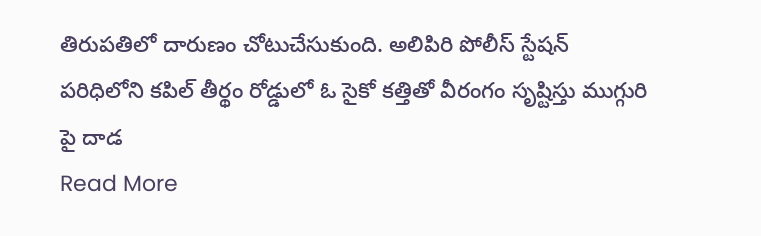తిరుపతిలో దారుణం చోటుచేసుకుంది. అలిపిరి పోలీస్ స్టేషన్ పరిధిలోని కపిల్ తీర్థం రోడ్డులో ఓ సైకో కత్తితో వీరంగం సృష్టిస్తు ముగ్గురి పై దాడ
Read More